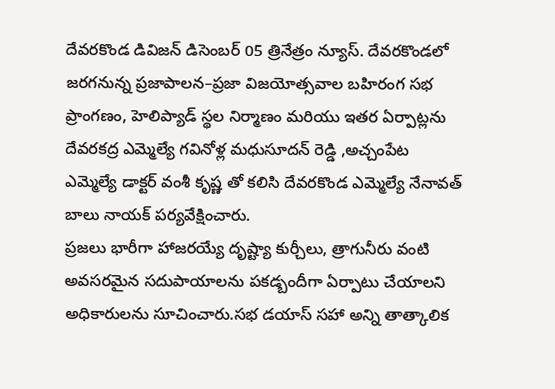దేవరకొండ డివిజన్ డిసెంబర్ 05 త్రినేత్రం న్యూస్. దేవరకొండలో జరగనున్న ప్రజాపాలన–ప్రజా విజయోత్సవాల బహిరంగ సభ ప్రాంగణం, హెలిప్యాడ్ స్థల నిర్మాణం మరియు ఇతర ఏర్పాట్లను దేవరకద్ర ఎమ్మెల్యే గవినోళ్ల మధుసూదన్ రెడ్డి ,అచ్చంపేట ఎమ్మెల్యే డాక్టర్ వంశీ కృష్ణ తో కలిసి దేవరకొండ ఎమ్మెల్యే నేనావత్ బాలు నాయక్ పర్యవేక్షించారు.
ప్రజలు భారీగా హాజరయ్యే దృష్ట్యా కుర్చీలు, త్రాగునీరు వంటి అవసరమైన సదుపాయాలను పకడ్బందీగా ఏర్పాటు చేయాలని అధికారులను సూచించారు.సభ డయాస్ సహా అన్ని తాత్కాలిక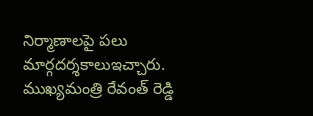నిర్మాణాలపై పలు మార్గదర్శకాలుఇచ్చారు. ముఖ్యమంత్రి రేవంత్ రెడ్డి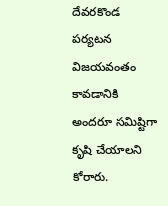దేవరకొండ పర్యటన విజయవంతం కావడానికి అందరూ సమిష్టిగా కృషి చేయాలని కోరారు.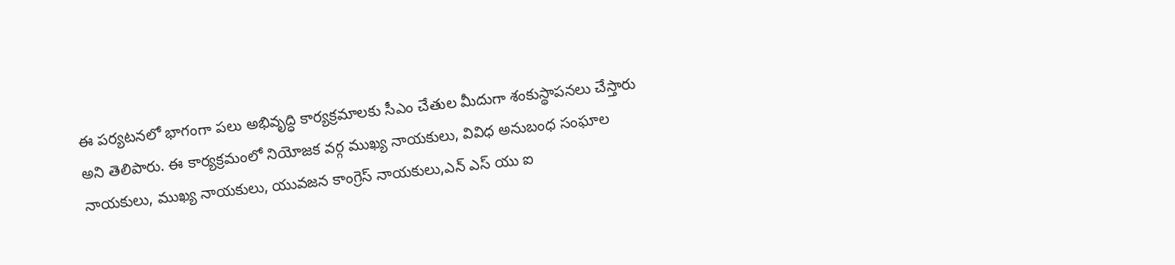ఈ పర్యటనలో భాగంగా పలు అభివృద్ధి కార్యక్రమాలకు సీఎం చేతుల మీదుగా శంకుస్థాపనలు చేస్తారు అని తెలిపారు. ఈ కార్యక్రమంలో నియోజక వర్గ ముఖ్య నాయకులు, వివిధ అనుబంధ సంఘాల నాయకులు, ముఖ్య నాయకులు, యువజన కాంగ్రెస్ నాయకులు,ఎన్ ఎస్ యు ఐ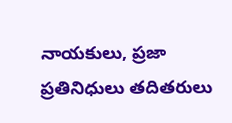నాయకులు, ప్రజా ప్రతినిధులు తదితరులు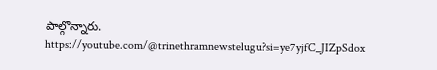పాల్గొన్నారు.
https://youtube.com/@trinethramnewstelugu?si=ye7yjfC_JIZpSdox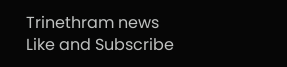Trinethram news
Like and Subscribe